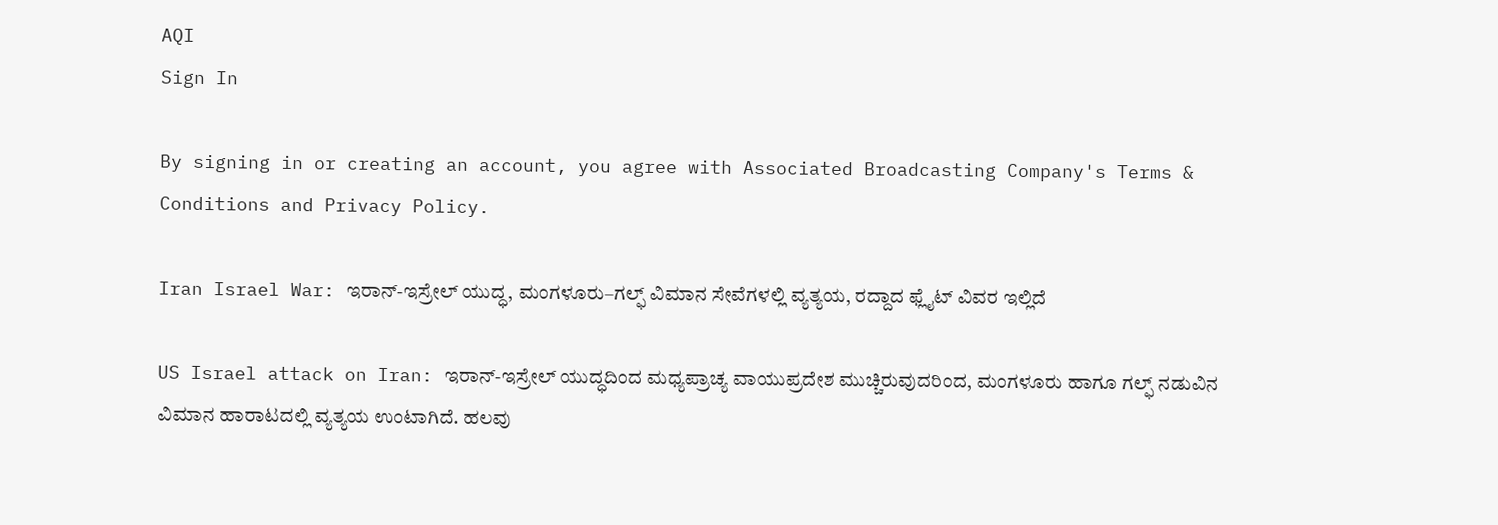AQI
Sign In

By signing in or creating an account, you agree with Associated Broadcasting Company's Terms & Conditions and Privacy Policy.

Iran Israel War: ಇರಾನ್-ಇಸ್ರೇಲ್ ಯುದ್ಧ, ಮಂಗಳೂರು–ಗಲ್ಫ್ ವಿಮಾನ ಸೇವೆಗಳಲ್ಲಿ ವ್ಯತ್ಯಯ, ರದ್ದಾದ ಫ್ಲೈಟ್ ವಿವರ ಇಲ್ಲಿದೆ

US Israel attack on Iran: ಇರಾನ್-ಇಸ್ರೇಲ್ ಯುದ್ಧದಿಂದ ಮಧ್ಯಪ್ರಾಚ್ಯ ವಾಯುಪ್ರದೇಶ ಮುಚ್ಚಿರುವುದರಿಂದ, ಮಂಗಳೂರು ಹಾಗೂ ಗಲ್ಫ್ ನಡುವಿನ ವಿಮಾನ ಹಾರಾಟದಲ್ಲಿ ವ್ಯತ್ಯಯ ಉಂಟಾಗಿದೆ. ಹಲವು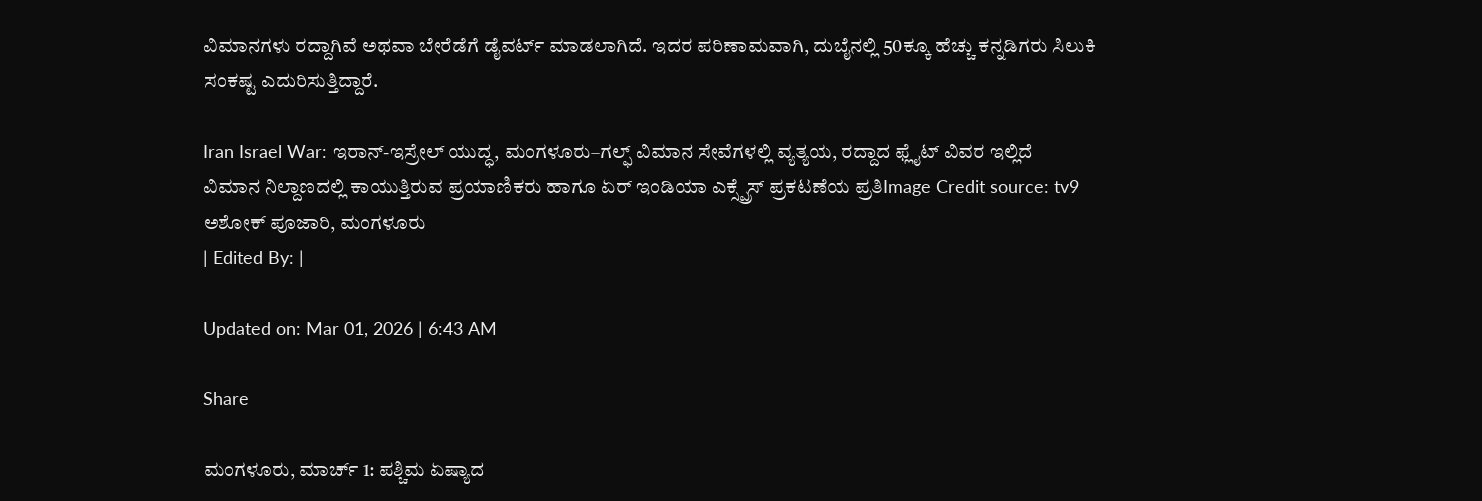ವಿಮಾನಗಳು ರದ್ದಾಗಿವೆ ಅಥವಾ ಬೇರೆಡೆಗೆ ಡೈವರ್ಟ್ ಮಾಡಲಾಗಿದೆ. ಇದರ ಪರಿಣಾಮವಾಗಿ, ದುಬೈನಲ್ಲಿ 50ಕ್ಕೂ ಹೆಚ್ಚು ಕನ್ನಡಿಗರು ಸಿಲುಕಿ ಸಂಕಷ್ಟ ಎದುರಿಸುತ್ತಿದ್ದಾರೆ.

Iran Israel War: ಇರಾನ್-ಇಸ್ರೇಲ್ ಯುದ್ಧ, ಮಂಗಳೂರು–ಗಲ್ಫ್ ವಿಮಾನ ಸೇವೆಗಳಲ್ಲಿ ವ್ಯತ್ಯಯ, ರದ್ದಾದ ಫ್ಲೈಟ್ ವಿವರ ಇಲ್ಲಿದೆ
ವಿಮಾನ ನಿಲ್ದಾಣದಲ್ಲಿ ಕಾಯುತ್ತಿರುವ ಪ್ರಯಾಣಿಕರು ಹಾಗೂ ಏರ್ ಇಂಡಿಯಾ ಎಕ್ಸ್ಪ್ರೆಸ್ ಪ್ರಕಟಣೆಯ ಪ್ರತಿImage Credit source: tv9
ಅಶೋಕ್ ಪೂಜಾರಿ, ಮಂಗಳೂರು
| Edited By: |

Updated on: Mar 01, 2026 | 6:43 AM

Share

ಮಂಗಳೂರು, ಮಾರ್ಚ್ 1: ಪಶ್ಚಿಮ ಏಷ್ಯಾದ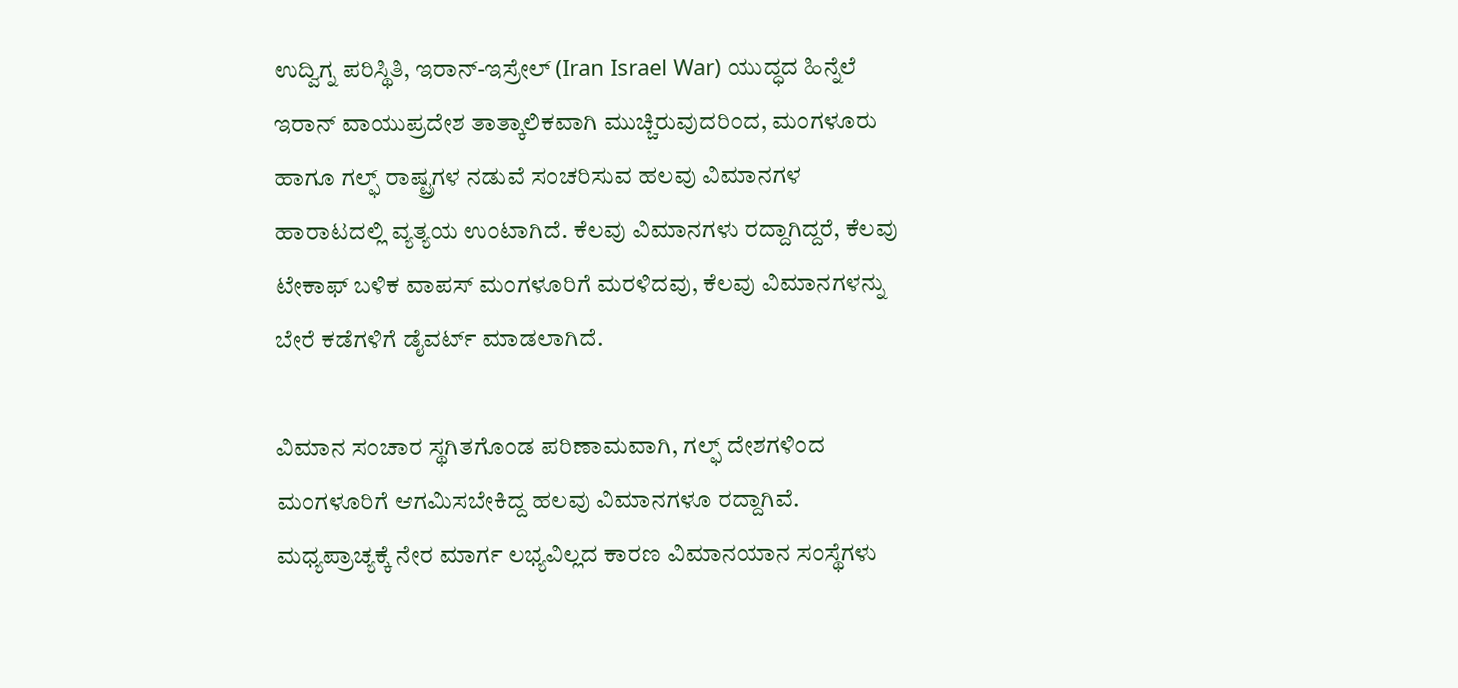ಉದ್ವಿಗ್ನ ಪರಿಸ್ಥಿತಿ, ಇರಾನ್-ಇಸ್ರೇಲ್ (Iran Israel War) ಯುದ್ಧದ ಹಿನ್ನೆಲೆ ಇರಾನ್ ವಾಯುಪ್ರದೇಶ ತಾತ್ಕಾಲಿಕವಾಗಿ ಮುಚ್ಚಿರುವುದರಿಂದ, ಮಂಗಳೂರು ಹಾಗೂ ಗಲ್ಫ್ ರಾಷ್ಟ್ರಗಳ ನಡುವೆ ಸಂಚರಿಸುವ ಹಲವು ವಿಮಾನಗಳ ಹಾರಾಟದಲ್ಲಿ ವ್ಯತ್ಯಯ ಉಂಟಾಗಿದೆ. ಕೆಲವು ವಿಮಾನಗಳು ರದ್ದಾಗಿದ್ದರೆ, ಕೆಲವು ಟೇಕಾಫ್ ಬಳಿಕ ವಾಪಸ್ ಮಂಗಳೂರಿಗೆ ಮರಳಿದವು, ಕೆಲವು ವಿಮಾನಗಳನ್ನು ಬೇರೆ ಕಡೆಗಳಿಗೆ ಡೈವರ್ಟ್ ಮಾಡಲಾಗಿದೆ.

ವಿಮಾನ ಸಂಚಾರ ಸ್ಥಗಿತಗೊಂಡ ಪರಿಣಾಮವಾಗಿ, ಗಲ್ಫ್ ದೇಶಗಳಿಂದ ಮಂಗಳೂರಿಗೆ ಆಗಮಿಸಬೇಕಿದ್ದ ಹಲವು ವಿಮಾನಗಳೂ ರದ್ದಾಗಿವೆ. ಮಧ್ಯಪ್ರಾಚ್ಯಕ್ಕೆ ನೇರ ಮಾರ್ಗ ಲಭ್ಯವಿಲ್ಲದ ಕಾರಣ ವಿಮಾನಯಾನ ಸಂಸ್ಥೆಗಳು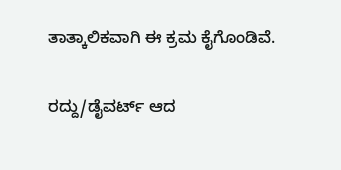ತಾತ್ಕಾಲಿಕವಾಗಿ ಈ ಕ್ರಮ ಕೈಗೊಂಡಿವೆ.

ರದ್ದು/ಡೈವರ್ಟ್ ಆದ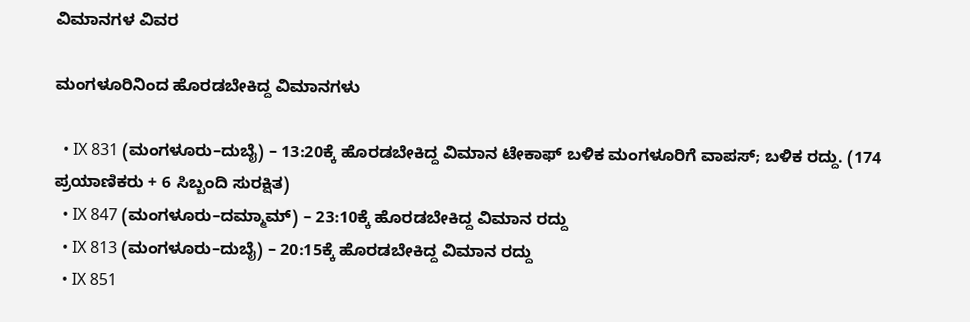ವಿಮಾನಗಳ ವಿವರ

ಮಂಗಳೂರಿನಿಂದ ಹೊರಡಬೇಕಿದ್ದ ವಿಮಾನಗಳು

  • IX 831 (ಮಂಗಳೂರು–ದುಬೈ) – 13:20ಕ್ಕೆ ಹೊರಡಬೇಕಿದ್ದ ವಿಮಾನ ಟೇಕಾಫ್ ಬಳಿಕ ಮಂಗಳೂರಿಗೆ ವಾಪಸ್; ಬಳಿಕ ರದ್ದು. (174 ಪ್ರಯಾಣಿಕರು + 6 ಸಿಬ್ಬಂದಿ ಸುರಕ್ಷಿತ)
  • IX 847 (ಮಂಗಳೂರು–ದಮ್ಮಾಮ್) – 23:10ಕ್ಕೆ ಹೊರಡಬೇಕಿದ್ದ ವಿಮಾನ ರದ್ದು
  • IX 813 (ಮಂಗಳೂರು–ದುಬೈ) – 20:15ಕ್ಕೆ ಹೊರಡಬೇಕಿದ್ದ ವಿಮಾನ ರದ್ದು
  • IX 851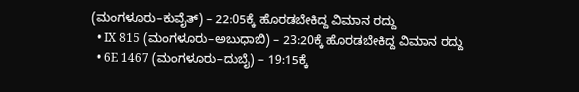(ಮಂಗಳೂರು–ಕುವೈತ್) – 22:05ಕ್ಕೆ ಹೊರಡಬೇಕಿದ್ದ ವಿಮಾನ ರದ್ದು
  • IX 815 (ಮಂಗಳೂರು–ಅಬುಧಾಬಿ) – 23:20ಕ್ಕೆ ಹೊರಡಬೇಕಿದ್ದ ವಿಮಾನ ರದ್ದು
  • 6E 1467 (ಮಂಗಳೂರು–ದುಬೈ) – 19:15ಕ್ಕೆ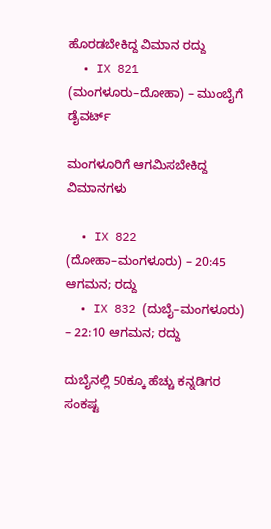ಹೊರಡಬೇಕಿದ್ದ ವಿಮಾನ ರದ್ದು
  • IX 821 (ಮಂಗಳೂರು–ದೋಹಾ) – ಮುಂಬೈಗೆ ಡೈವರ್ಟ್

ಮಂಗಳೂರಿಗೆ ಆಗಮಿಸಬೇಕಿದ್ದ ವಿಮಾನಗಳು

  • IX 822 (ದೋಹಾ–ಮಂಗಳೂರು) – 20:45 ಆಗಮನ; ರದ್ದು
  • IX 832 (ದುಬೈ–ಮಂಗಳೂರು) – 22:10 ಆಗಮನ; ರದ್ದು

ದುಬೈನಲ್ಲಿ 50ಕ್ಕೂ ಹೆಚ್ಚು ಕನ್ನಡಿಗರ ಸಂಕಷ್ಟ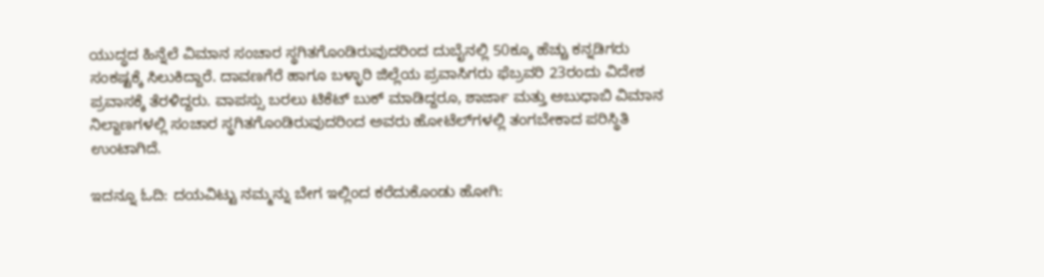ಯುದ್ಧದ ಹಿನ್ನೆಲೆ ವಿಮಾನ ಸಂಚಾರ ಸ್ಥಗಿತಗೊಂಡಿರುವುದರಿಂದ ದುಬೈನಲ್ಲಿ 50ಕ್ಕೂ ಹೆಚ್ಚು ಕನ್ನಡಿಗರು ಸಂಕಷ್ಟಕ್ಕೆ ಸಿಲುಕಿದ್ದಾರೆ. ದಾವಣಗೆರೆ ಹಾಗೂ ಬಳ್ಳಾರಿ ಜಿಲ್ಲೆಯ ಪ್ರವಾಸಿಗರು ಫೆಬ್ರವರಿ 23ರಂದು ವಿದೇಶ ಪ್ರವಾಸಕ್ಕೆ ತೆರಳಿದ್ದರು. ವಾಪಸ್ಸು ಬರಲು ಟಿಕೆಟ್ ಬುಕ್ ಮಾಡಿದ್ದರೂ, ಶಾರ್ಜಾ ಮತ್ತು ಅಬುಧಾಬಿ ವಿಮಾನ ನಿಲ್ದಾಣಗಳಲ್ಲಿ ಸಂಚಾರ ಸ್ಥಗಿತಗೊಂಡಿರುವುದರಿಂದ ಅವರು ಹೋಟೆಲ್‌ಗಳಲ್ಲಿ ತಂಗಬೇಕಾದ ಪರಿಸ್ಥಿತಿ ಉಂಟಾಗಿದೆ.

ಇದನ್ನೂ ಓದಿ: ದಯವಿಟ್ಟು ನಮ್ಮನ್ನು ಬೇಗ ಇಲ್ಲಿಂದ ಕರೆದುಕೊಂಡು ಹೋಗಿ: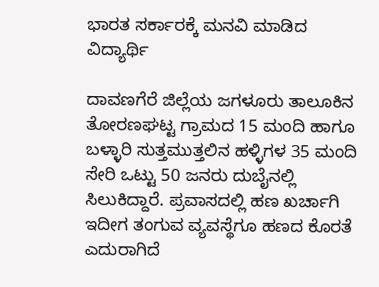ಭಾರತ ಸರ್ಕಾರಕ್ಕೆ ಮನವಿ ಮಾಡಿದ ವಿದ್ಯಾರ್ಥಿ

ದಾವಣಗೆರೆ ಜಿಲ್ಲೆಯ ಜಗಳೂರು ತಾಲೂಕಿನ ತೋರಣಘಟ್ಟ ಗ್ರಾಮದ 15 ಮಂದಿ ಹಾಗೂ ಬಳ್ಳಾರಿ ಸುತ್ತಮುತ್ತಲಿನ ಹಳ್ಳಿಗಳ 35 ಮಂದಿ ಸೇರಿ ಒಟ್ಟು 50 ಜನರು ದುಬೈನಲ್ಲಿ ಸಿಲುಕಿದ್ದಾರೆ. ಪ್ರವಾಸದಲ್ಲಿ ಹಣ ಖರ್ಚಾಗಿ ಇದೀಗ ತಂಗುವ ವ್ಯವಸ್ಥೆಗೂ ಹಣದ ಕೊರತೆ ಎದುರಾಗಿದೆ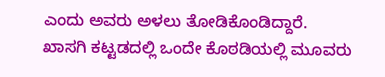ಎಂದು ಅವರು ಅಳಲು ತೋಡಿಕೊಂಡಿದ್ದಾರೆ. ಖಾಸಗಿ ಕಟ್ಟಡದಲ್ಲಿ ಒಂದೇ ಕೊಠಡಿಯಲ್ಲಿ ಮೂವರು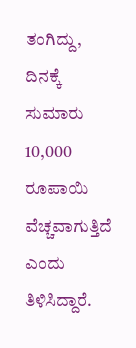ತಂಗಿದ್ದು, ದಿನಕ್ಕೆ ಸುಮಾರು 10,000 ರೂಪಾಯಿ ವೆಚ್ಚವಾಗುತ್ತಿದೆ ಎಂದು ತಿಳಿಸಿದ್ದಾರೆ.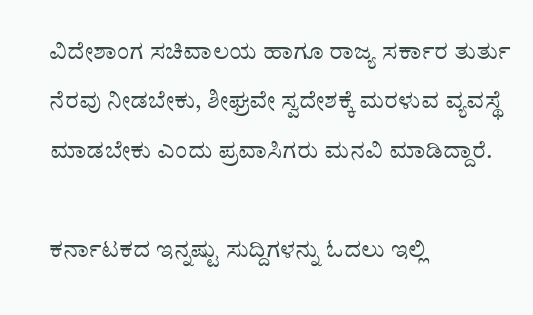ವಿದೇಶಾಂಗ ಸಚಿವಾಲಯ ಹಾಗೂ ರಾಜ್ಯ ಸರ್ಕಾರ ತುರ್ತು ನೆರವು ನೀಡಬೇಕು, ಶೀಘ್ರವೇ ಸ್ವದೇಶಕ್ಕೆ ಮರಳುವ ವ್ಯವಸ್ಥೆ ಮಾಡಬೇಕು ಎಂದು ಪ್ರವಾಸಿಗರು ಮನವಿ ಮಾಡಿದ್ದಾರೆ.

ಕರ್ನಾಟಕದ ಇನ್ನಷ್ಟು ಸುದ್ದಿಗಳನ್ನು ಓದಲು ಇಲ್ಲಿ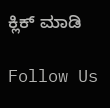ಕ್ಲಿಕ್ ಮಾಡಿ

Follow Us